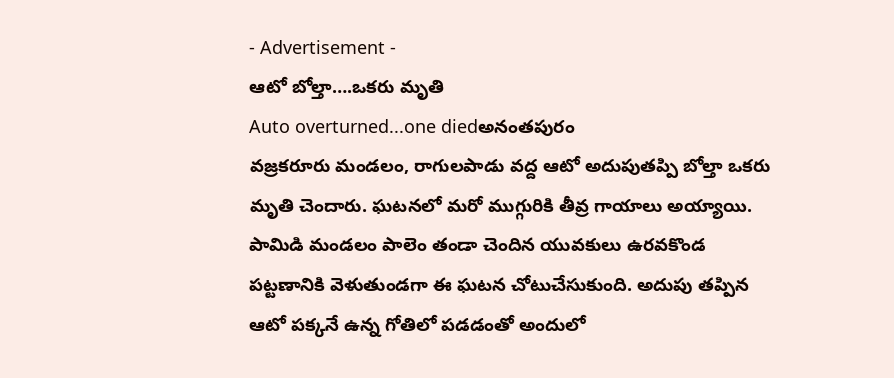- Advertisement -
ఆటో బోల్తా….ఒకరు మృతి
Auto overturned...one diedఅనంతపురం
వజ్రకరూరు మండలం, రాగులపాడు వద్ద ఆటో అదుపుతప్పి బోల్తా ఒకరు మృతి చెందారు. ఘటనలో మరో ముగ్గురికి తీవ్ర గాయాలు అయ్యాయి. పామిడి మండలం పాలెం తండా చెందిన యువకులు ఉరవకొండ పట్టణానికి వెళుతుండగా ఈ ఘటన చోటుచేసుకుంది. అదుపు తప్పిన ఆటో పక్కనే ఉన్న గోతిలో పడడంతో అందులో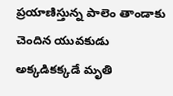ప్రయాణిస్తున్న పాలెం తాండాకు చెందిన యువకుడు అక్కడికక్కడే మృతి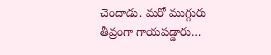చెందాడు. మరో ముగ్గురు తీవ్రంగా గాయపడ్డారు…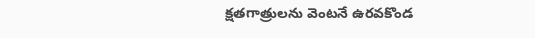క్షతగాత్రులను వెంటనే ఉరవకొండ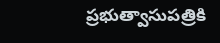ప్రభుత్వాసుపత్రికి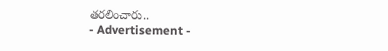తరలించారు..
- Advertisement -